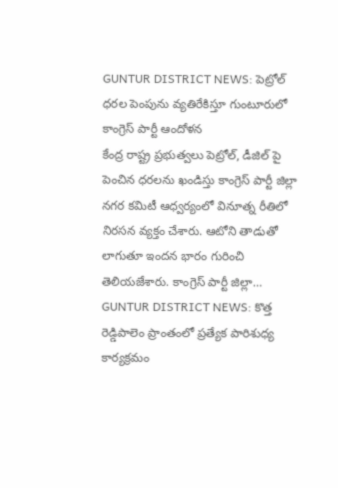GUNTUR DISTRICT NEWS: పెట్రోల్ ధరల పెంపును వ్యతిరేకిస్తూ గుంటూరులో కాంగ్రెస్ పార్టీ ఆందోళన
కేంద్ర రాష్ట్ర ప్రభుత్వలు పెట్రోల్, డీజిల్ పై పెంచిన ధరలను ఖండిస్తు కాంగ్రెస్ పార్టీ జిల్లా నగర కమిటీ ఆధ్వర్యంలో వినూత్న రీతిలో నిరసన వ్యక్తం చేశారు. ఆటోని తాడుతో లాగుతూ ఇందన భారం గురించి తెలియజేశారు. కాంగ్రెస్ పార్టీ జిల్లా…
GUNTUR DISTRICT NEWS: కొత్త రెడ్డిపాలెం ప్రాంతంలో ప్రత్యేక పారిశుధ్య కార్యక్రమం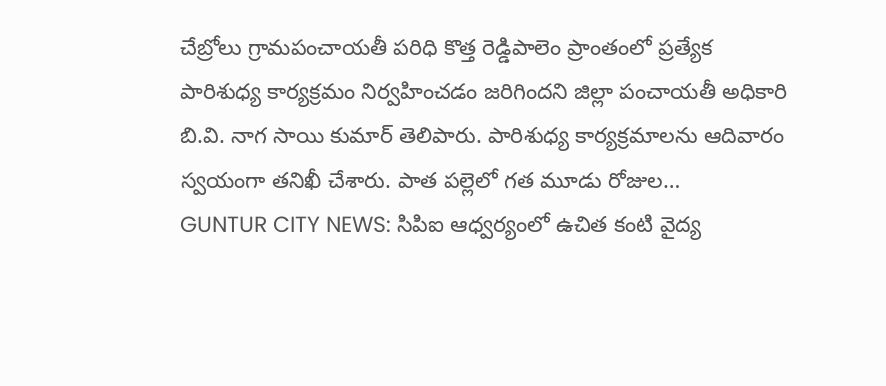చేబ్రోలు గ్రామపంచాయతీ పరిధి కొత్త రెడ్డిపాలెం ప్రాంతంలో ప్రత్యేక పారిశుధ్య కార్యక్రమం నిర్వహించడం జరిగిందని జిల్లా పంచాయతీ అధికారి బి.వి. నాగ సాయి కుమార్ తెలిపారు. పారిశుధ్య కార్యక్రమాలను ఆదివారం స్వయంగా తనిఖీ చేశారు. పాత పల్లెలో గత మూడు రోజుల…
GUNTUR CITY NEWS: సిపిఐ ఆధ్వర్యంలో ఉచిత కంటి వైద్య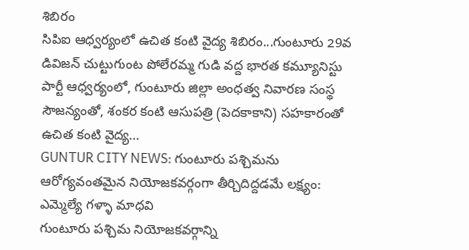శిబిరం
సిపిఐ ఆధ్వర్యంలో ఉచిత కంటి వైద్య శిబిరం...గుంటూరు 29వ డివిజన్ చుట్టుగుంట పోలేరమ్మ గుడి వద్ద భారత కమ్యూనిస్టు పార్టీ ఆధ్వర్యంలో, గుంటూరు జిల్లా అంధత్వ నివారణ సంస్థ సౌజన్యంతో, శంకర కంటి ఆసుపత్రి (పెదకాకాని) సహకారంతో ఉచిత కంటి వైద్య…
GUNTUR CITY NEWS: గుంటూరు పశ్చిమను ఆరోగ్యవంతమైన నియోజకవర్గంగా తీర్చిదిద్దడమే లక్ష్యం: ఎమ్మెల్యే గళ్ళా మాధవి
గుంటూరు పశ్చిమ నియోజకవర్గాన్ని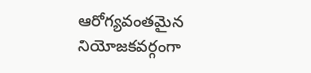ఆరోగ్యవంతమైన నియోజకవర్గంగా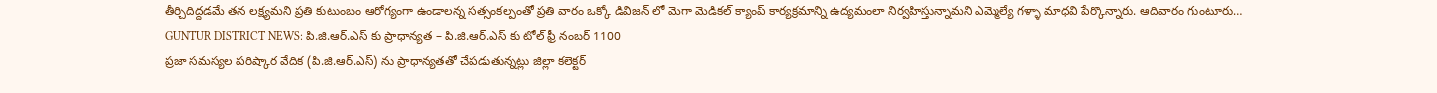తీర్చిదిద్దడమే తన లక్ష్యమని ప్రతి కుటుంబం ఆరోగ్యంగా ఉండాలన్న సత్సంకల్పంతో ప్రతి వారం ఒక్కో డివిజన్ లో మెగా మెడికల్ క్యాంప్ కార్యక్రమాన్ని ఉద్యమంలా నిర్వహిస్తున్నామని ఎమ్మెల్యే గళ్ళా మాధవి పేర్కొన్నారు. ఆదివారం గుంటూరు…
GUNTUR DISTRICT NEWS: పి.జి.ఆర్.ఎస్ కు ప్రాధాన్యత – పి.జి.ఆర్.ఎస్ కు టోల్ ఫ్రీ నంబర్ 1100
ప్రజా సమస్యల పరిష్కార వేదిక (పి.జి.ఆర్.ఎస్) ను ప్రాధాన్యతతో చేపడుతున్నట్లు జిల్లా కలెక్టర్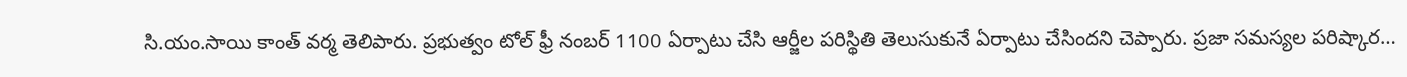సి.యం.సాయి కాంత్ వర్మ తెలిపారు. ప్రభుత్వం టోల్ ఫ్రీ నంబర్ 1100 ఏర్పాటు చేసి ఆర్జీల పరిస్థితి తెలుసుకునే ఏర్పాటు చేసిందని చెప్పారు. ప్రజా సమస్యల పరిష్కార…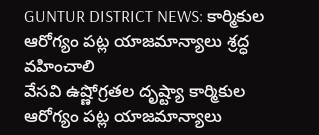GUNTUR DISTRICT NEWS: కార్మికుల ఆరోగ్యం పట్ల యాజమాన్యాలు శ్రద్ధ వహించాలి
వేసవి ఉష్ణోగ్రతల దృష్ట్యా కార్మికుల ఆరోగ్యం పట్ల యాజమాన్యాలు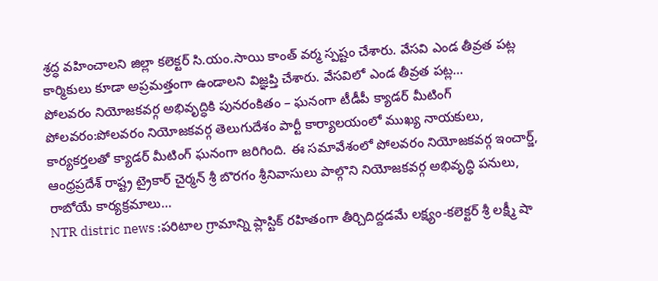శ్రద్ధ వహించాలని జిల్లా కలెక్టర్ సి.యం.సాయి కాంత్ వర్మ స్పష్టం చేశారు. వేసవి ఎండ తీవ్రత పట్ల కార్మికులు కూడా అప్రమత్తంగా ఉండాలని విజ్ఞప్తి చేశారు. వేసవిలో ఎండ తీవ్రత పట్ల…
పోలవరం నియోజకవర్గ అభివృద్ధికి పునరంకితం – ఘనంగా టీడీపీ క్యాడర్ మీటింగ్
పోలవరం:పోలవరం నియోజకవర్గ తెలుగుదేశం పార్టీ కార్యాలయంలో ముఖ్య నాయకులు, కార్యకర్తలతో క్యాడర్ మీటింగ్ ఘనంగా జరిగింది. ఈ సమావేశంలో పోలవరం నియోజకవర్గ ఇంచార్జ్, ఆంధ్రప్రదేశ్ రాష్ట్ర ట్రైకార్ చైర్మన్ శ్రీ బొరగం శ్రీనివాసులు పాల్గొని నియోజకవర్గ అభివృద్ధి పనులు, రాబోయే కార్యక్రమాలు…
NTR distric news :పరిటాల గ్రామాన్ని ప్లాస్టిక్ రహితంగా తీర్చిదిద్దడమే లక్ష్యం-కలెక్టర్ శ్రీ లక్ష్మీ షా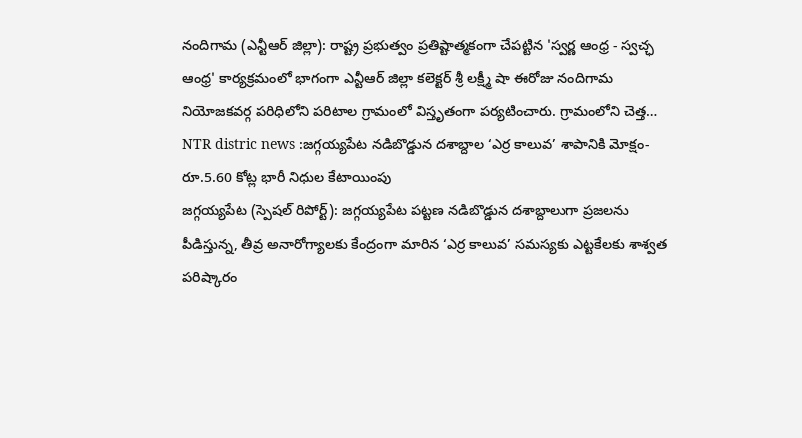నందిగామ (ఎన్టీఆర్ జిల్లా): రాష్ట్ర ప్రభుత్వం ప్రతిష్టాత్మకంగా చేపట్టిన 'స్వర్ణ ఆంధ్ర - స్వచ్ఛ ఆంధ్ర' కార్యక్రమంలో భాగంగా ఎన్టీఆర్ జిల్లా కలెక్టర్ శ్రీ లక్ష్మీ షా ఈరోజు నందిగామ నియోజకవర్గ పరిధిలోని పరిటాల గ్రామంలో విస్తృతంగా పర్యటించారు. గ్రామంలోని చెత్త…
NTR distric news :జగ్గయ్యపేట నడిబొడ్డున దశాబ్దాల ‘ఎర్ర కాలువ’ శాపానికి మోక్షం-రూ.5.60 కోట్ల భారీ నిధుల కేటాయింపు
జగ్గయ్యపేట (స్పెషల్ రిపోర్ట్): జగ్గయ్యపేట పట్టణ నడిబొడ్డున దశాబ్దాలుగా ప్రజలను పీడిస్తున్న, తీవ్ర అనారోగ్యాలకు కేంద్రంగా మారిన ‘ఎర్ర కాలువ’ సమస్యకు ఎట్టకేలకు శాశ్వత పరిష్కారం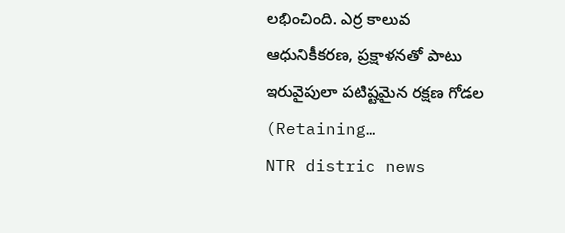లభించింది. ఎర్ర కాలువ ఆధునికీకరణ, ప్రక్షాళనతో పాటు ఇరువైపులా పటిష్టమైన రక్షణ గోడల (Retaining…
NTR distric news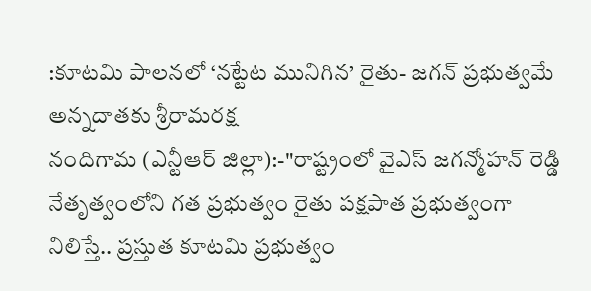:కూటమి పాలనలో ‘నట్టేట మునిగిన’ రైతు- జగన్ ప్రభుత్వమే అన్నదాతకు శ్రీరామరక్ష
నందిగామ (ఎన్టీఆర్ జిల్లా):-"రాష్ట్రంలో వైఎస్ జగన్మోహన్ రెడ్డి నేతృత్వంలోని గత ప్రభుత్వం రైతు పక్షపాత ప్రభుత్వంగా నిలిస్తే.. ప్రస్తుత కూటమి ప్రభుత్వం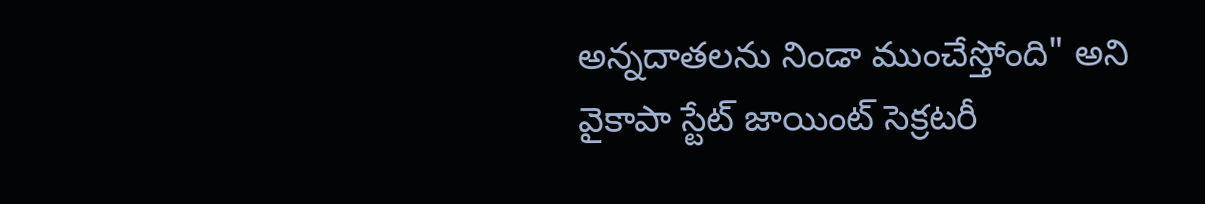అన్నదాతలను నిండా ముంచేస్తోంది" అని వైకాపా స్టేట్ జాయింట్ సెక్రటరీ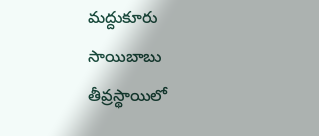మద్దుకూరు సాయిబాబు తీవ్రస్థాయిలో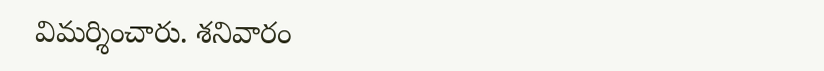విమర్శించారు. శనివారం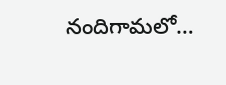నందిగామలో…